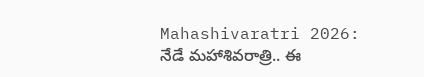Mahashivaratri 2026: నేడే మహాశివరాత్రి.. ఈ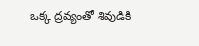ఒక్క ద్రవ్యంతో శివుడికి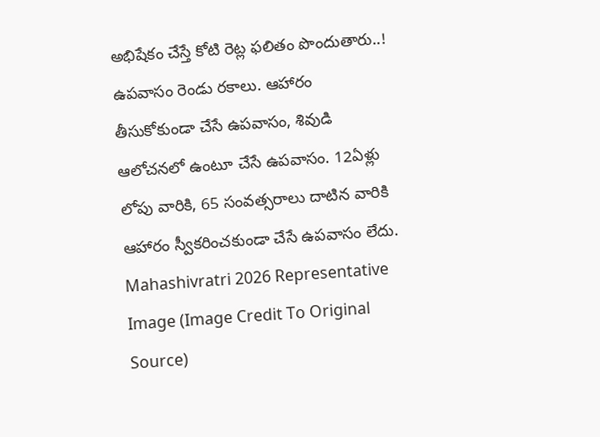అభిషేకం చేస్తే కోటి రెట్ల ఫలితం పొందుతారు..!
ఉపవాసం రెండు రకాలు. ఆహారం తీసుకోకుండా చేసే ఉపవాసం, శివుడి ఆలోచనలో ఉంటూ చేసే ఉపవాసం. 12ఏళ్లు లోపు వారికి, 65 సంవత్సరాలు దాటిన వారికి ఆహారం స్వీకరించకుండా చేసే ఉపవాసం లేదు.
Mahashivratri 2026 Representative Image (Image Credit To Original Source)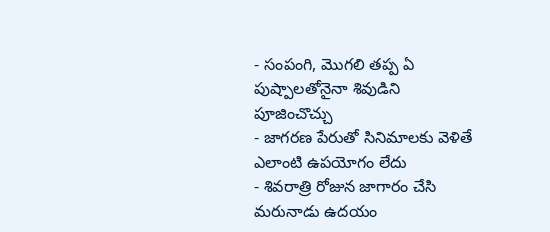- సంపంగి, మొగలి తప్ప ఏ పుష్పాలతోనైనా శివుడిని పూజించొచ్చు
- జాగరణ పేరుతో సినిమాలకు వెళితే ఎలాంటి ఉపయోగం లేదు
- శివరాత్రి రోజున జాగారం చేసి మరునాడు ఉదయం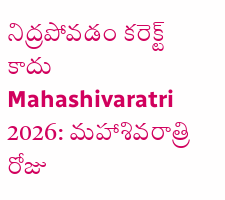నిద్రపోవడం కరెక్ట్ కాదు
Mahashivaratri 2026: మహాశివరాత్రి రోజు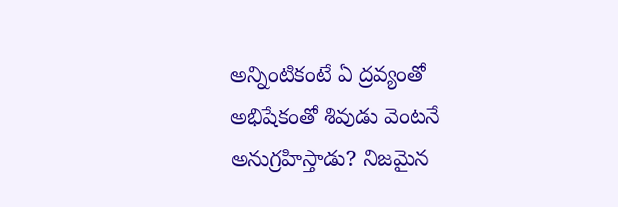అన్నింటికంటే ఏ ద్రవ్యంతో అభిషేకంతో శివుడు వెంటనే అనుగ్రహిస్తాడు? నిజమైన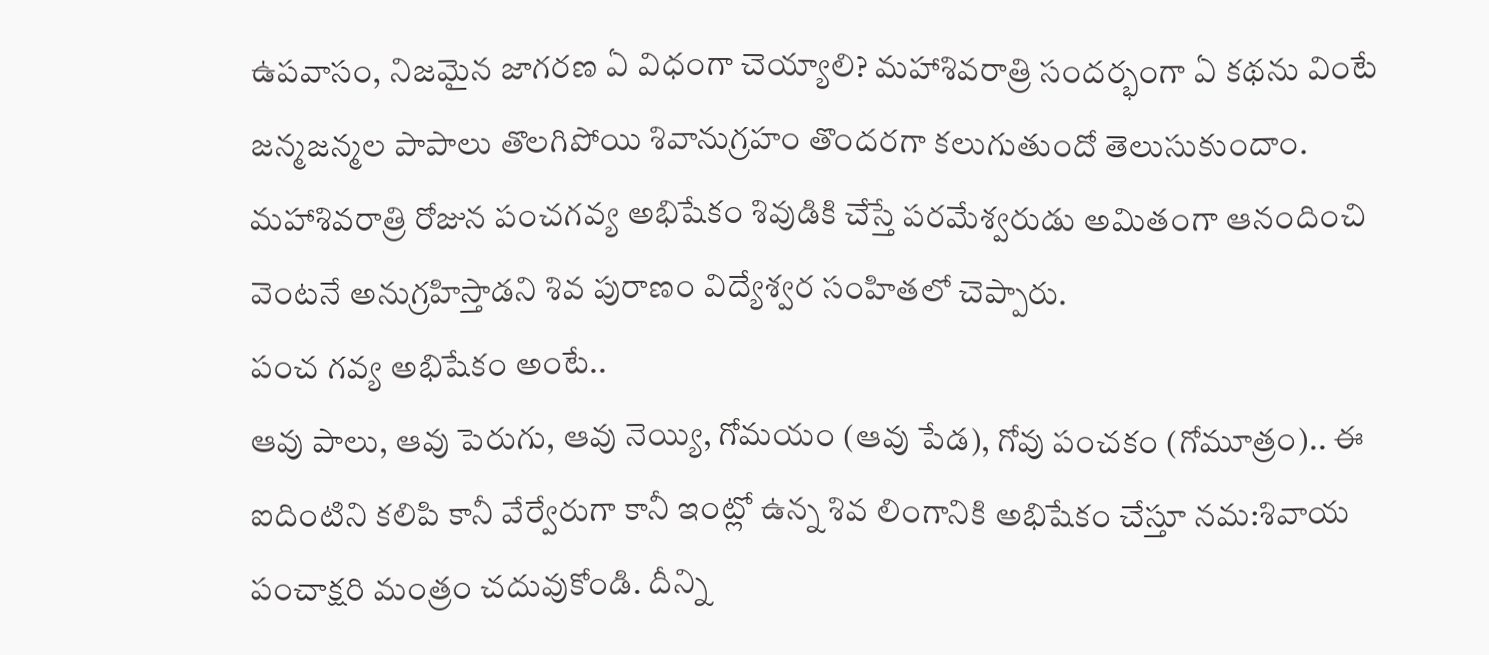ఉపవాసం, నిజమైన జాగరణ ఏ విధంగా చెయ్యాలి? మహాశివరాత్రి సందర్భంగా ఏ కథను వింటే జన్మజన్మల పాపాలు తొలగిపోయి శివానుగ్రహం తొందరగా కలుగుతుందో తెలుసుకుందాం.
మహాశివరాత్రి రోజున పంచగవ్య అభిషేకం శివుడికి చేస్తే పరమేశ్వరుడు అమితంగా ఆనందించి వెంటనే అనుగ్రహిస్తాడని శివ పురాణం విద్యేశ్వర సంహితలో చెప్పారు.
పంచ గవ్య అభిషేకం అంటే..
ఆవు పాలు, ఆవు పెరుగు, ఆవు నెయ్యి, గోమయం (ఆవు పేడ), గోవు పంచకం (గోమూత్రం).. ఈ ఐదింటిని కలిపి కానీ వేర్వేరుగా కానీ ఇంట్లో ఉన్న శివ లింగానికి అభిషేకం చేస్తూ నమ:శివాయ పంచాక్షరి మంత్రం చదువుకోండి. దీన్ని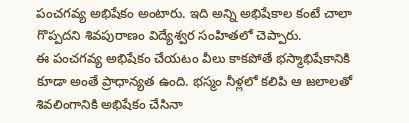పంచగవ్య అభిషేకం అంటారు. ఇది అన్ని అభిషేకాల కంటే చాలా గొప్పదని శివపురాణం విద్యేశ్వర సంహితలో చెప్పారు.
ఈ పంచగవ్య అభిషేకం చేయటం వీలు కాకపోతే భస్మాభిషేకానికి కూడా అంతే ప్రాధాన్యత ఉంది. భస్మం నీళ్లలో కలిపి ఆ జలాలతో శివలింగానికి అభిషేకం చేసినా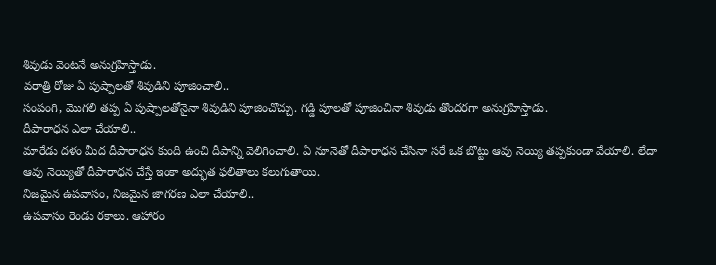శివుడు వెంటనే అనుగ్రహిస్తాడు.
వరాత్రి రోజు ఏ పుష్పాలతో శివుడిని పూజించాలి..
సంపంగి, మొగలి తప్ప ఏ పుష్పాలతోనైనా శివుడిని పూజించొచ్చు. గడ్డి పూలతో పూజించినా శివుడు తొందరగా అనుగ్రహిస్తాడు.
దీపారాధన ఎలా చేయాలి..
మారేడు దళం మీద దీపారాధన కుంది ఉంచి దీపాన్ని వెలిగించాలి. ఏ నూనెతో దీపారాధన చేసినా సరే ఒక బొట్టు ఆవు నెయ్యి తప్పకుండా వేయాలి. లేదా ఆవు నెయ్యితో దీపారాధన చేస్తే ఇంకా అద్భుత ఫలితాలు కలుగుతాయి.
నిజమైన ఉపవాసం, నిజమైన జాగరణ ఎలా చేయాలి..
ఉపవాసం రెండు రకాలు. ఆహారం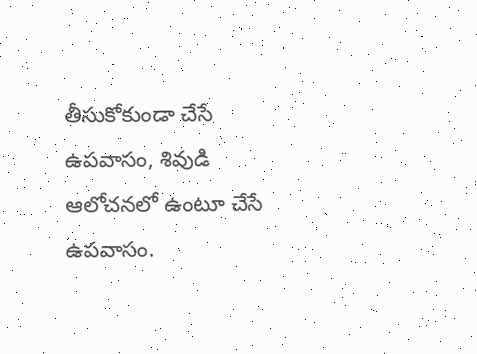తీసుకోకుండా చేసే ఉపవాసం, శివుడి ఆలోచనలో ఉంటూ చేసే ఉపవాసం.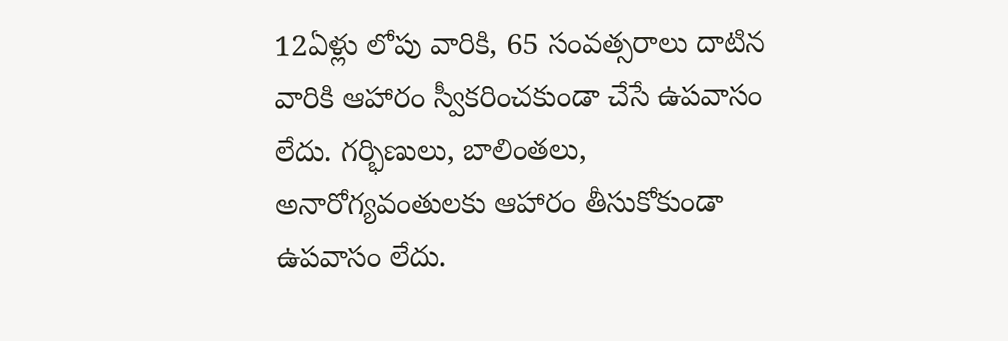12ఏళ్లు లోపు వారికి, 65 సంవత్సరాలు దాటిన వారికి ఆహారం స్వీకరించకుండా చేసే ఉపవాసం లేదు. గర్భిణులు, బాలింతలు, అనారోగ్యవంతులకు ఆహారం తీసుకోకుండా ఉపవాసం లేదు.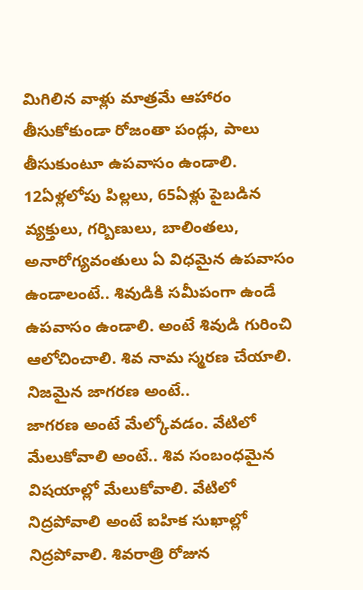మిగిలిన వాళ్లు మాత్రమే ఆహారం తీసుకోకుండా రోజంతా పండ్లు, పాలు తీసుకుంటూ ఉపవాసం ఉండాలి. 12ఏళ్లలోపు పిల్లలు, 65ఏళ్లు పైబడిన వ్యక్తులు, గర్బిణులు, బాలింతలు, అనారోగ్యవంతులు ఏ విధమైన ఉపవాసం ఉండాలంటే.. శివుడికి సమీపంగా ఉండే ఉపవాసం ఉండాలి. అంటే శివుడి గురించి ఆలోచించాలి. శివ నామ స్మరణ చేయాలి.
నిజమైన జాగరణ అంటే..
జాగరణ అంటే మేల్కోవడం. వేటిలో మేలుకోవాలి అంటే.. శివ సంబంధమైన విషయాల్లో మేలుకోవాలి. వేటిలో నిద్రపోవాలి అంటే ఐహిక సుఖాల్లో నిద్రపోవాలి. శివరాత్రి రోజున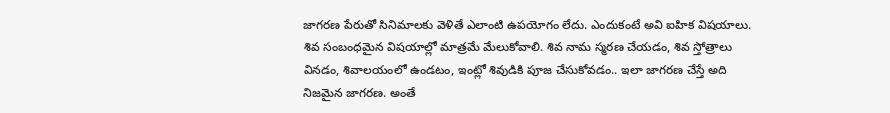జాగరణ పేరుతో సినిమాలకు వెళితే ఎలాంటి ఉపయోగం లేదు. ఎందుకంటే అవి ఐహిక విషయాలు. శివ సంబంధమైన విషయాల్లో మాత్రమే మేలుకోవాలి. శివ నామ స్మరణ చేయడం, శివ స్తోత్రాలు వినడం, శివాలయంలో ఉండటం, ఇంట్లో శివుడికి పూజ చేసుకోవడం.. ఇలా జాగరణ చేస్తే అది నిజమైన జాగరణ. అంతే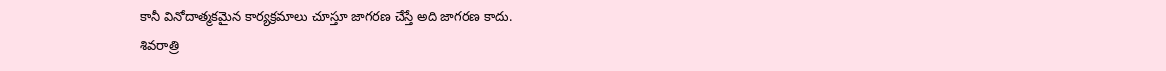కానీ వినోదాత్మకమైన కార్యక్రమాలు చూస్తూ జాగరణ చేస్తే అది జాగరణ కాదు.
శివరాత్రి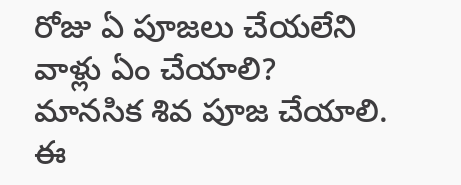రోజు ఏ పూజలు చేయలేని వాళ్లు ఏం చేయాలి?
మానసిక శివ పూజ చేయాలి. ఈ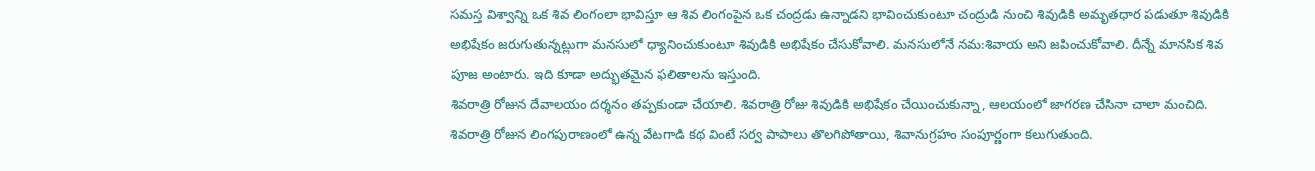సమస్త విశ్వాన్ని ఒక శివ లింగంలా భావిస్తూ ఆ శివ లింగంపైన ఒక చంద్రడు ఉన్నాడని భావించుకుంటూ చంద్రుడి నుంచి శివుడికి అమృతధార పడుతూ శివుడికి అభిషేకం జరుగుతున్నట్లుగా మనసులో ధ్యానించుకుంటూ శివుడికి అభిషేకం చేసుకోవాలి. మనసులోనే నమ:శివాయ అని జపించుకోవాలి. దీన్నే మానసిక శివ పూజ అంటారు. ఇది కూడా అద్భుతమైన ఫలితాలను ఇస్తుంది.
శివరాత్రి రోజున దేవాలయం దర్శనం తప్పకుండా చేయాలి. శివరాత్రి రోజు శివుడికి అభిషేకం చేయించుకున్నా, ఆలయంలో జాగరణ చేసినా చాలా మంచిది. శివరాత్రి రోజున లింగపురాణంలో ఉన్న వేటగాడి కథ వింటే సర్వ పాపాలు తొలగిపోతాయి, శివానుగ్రహం సంపూర్ణంగా కలుగుతుంది.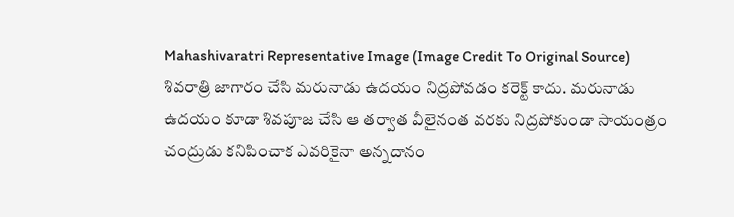Mahashivaratri Representative Image (Image Credit To Original Source)
శివరాత్రి జాగారం చేసి మరునాడు ఉదయం నిద్రపోవడం కరెక్ట్ కాదు. మరునాడు ఉదయం కూడా శివపూజ చేసి ఆ తర్వాత వీలైనంత వరకు నిద్రపోకుండా సాయంత్రం చంద్రుడు కనిపించాక ఎవరికైనా అన్నదానం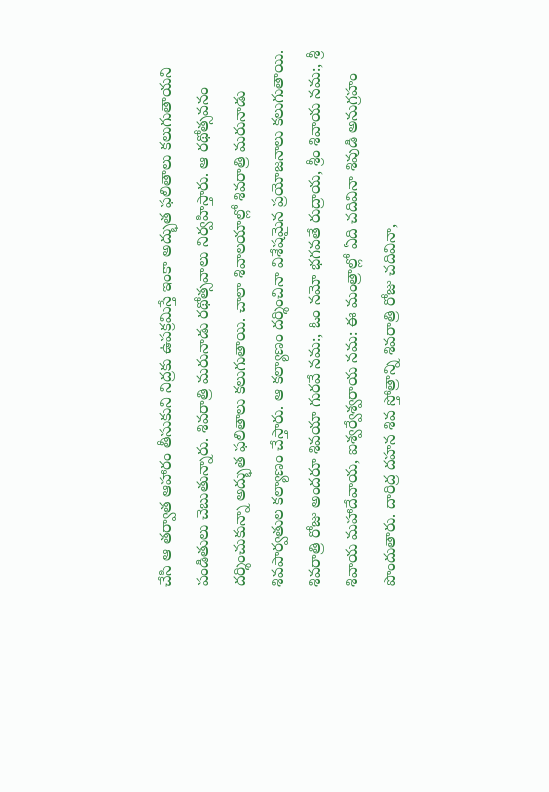చేసి ఆ తర్వాత ఆహారం తీసుకుని నిద్రకు ఉపక్రమిస్తే ఇంకా అద్భుత ఫలితాలు కలుగుతాయని పండితులు చెబుతున్నారు. శివరాత్రి మరునాడు రథోత్సవాలు నిర్వహిస్తారు. ఆ రథోత్సవనం దర్శించుకున్నా అద్భుత ఫలితాలు కలుగుతాయి. చాలా శివాలయాల్లో శివరాత్రి మరునాడు శివపార్వతుల కల్యాణం చేస్తారు. ఆ కల్యాణం దర్శించినా విశేషమైన ప్రయోజనాలు కలుగుతాయి.
శివరాత్రి రోజు అందరూ శివయా గురవే నమ:, ఓం నమో భగవతే రుద్రాయ, శ్రీం శివాయ నమ:, శ్రీ శివాయ మహాదేవాయ, ఐశ్వర్వేశ్వరాయ నమ: ఈ మంత్రాల్లో ఏది చదివినా శివుడి అనుగ్రహం పొందుతారు. దారిద్ర దహన శివ స్తోత్రాన్ని శివరాత్రి రోజు చదివినా,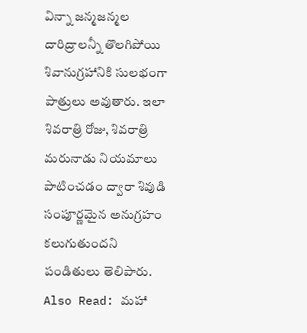విన్నా జన్మజన్మల దారిద్రాలన్నీ తొలగిపోయి శివానుగ్రహానికి సులభంగా పాత్రులు అవుతారు. ఇలా శివరాత్రి రోజు, శివరాత్రి మరునాడు నియమాలు పాటించడం ద్వారా శివుడి సంపూర్ణమైన అనుగ్రహం కలుగుతుందని పండితులు తెలిపారు.
Also Read: మహా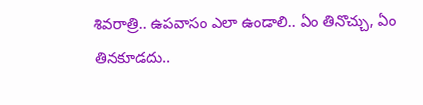శివరాత్రి.. ఉపవాసం ఎలా ఉండాలి.. ఏం తినొచ్చు, ఏం తినకూడదు..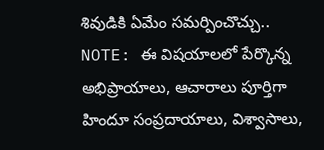శివుడికి ఏమేం సమర్పించొచ్చు..
NOTE: ఈ విషయాలలో పేర్కొన్న అభిప్రాయాలు, ఆచారాలు పూర్తిగా హిందూ సంప్రదాయాలు, విశ్వాసాలు,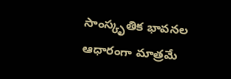సాంస్కృతిక భావనల ఆధారంగా మాత్రమే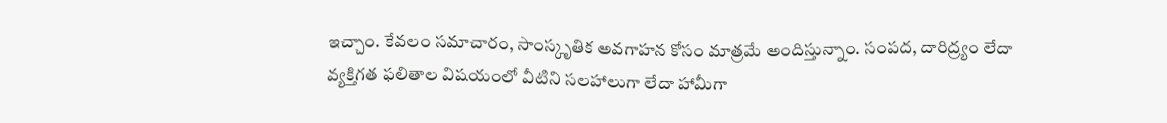ఇచ్చాం. కేవలం సమాచారం, సాంస్కృతిక అవగాహన కోసం మాత్రమే అందిస్తున్నాం. సంపద, దారిద్ర్యం లేదా వ్యక్తిగత ఫలితాల విషయంలో వీటిని సలహాలుగా లేదా హామీగా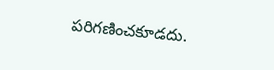పరిగణించకూడదు.